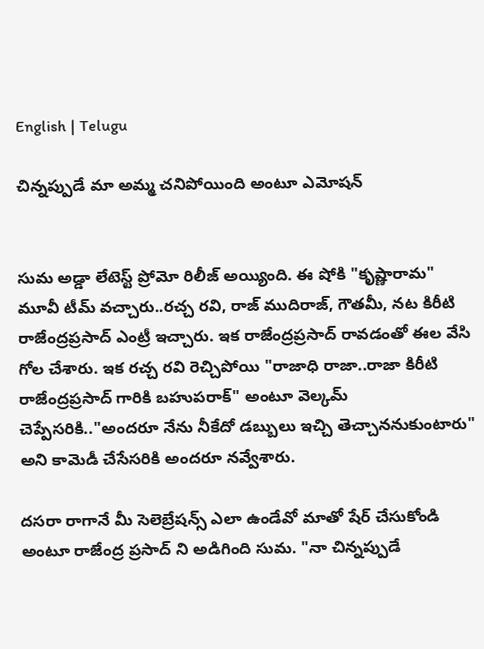English | Telugu

చిన్నప్పుడే మా అమ్మ చనిపోయింది అంటూ ఎమోషన్


సుమ అడ్డా లేటెస్ట్ ప్రోమో రిలీజ్ అయ్యింది. ఈ షోకి "కృష్ణారామ" మూవీ టీమ్ వచ్చారు..రచ్చ రవి, రాజ్ ముదిరాజ్, గౌతమీ, నట కిరీటి రాజేంద్రప్రసాద్ ఎంట్రీ ఇచ్చారు. ఇక రాజేంద్రప్రసాద్ రావడంతో ఈల వేసి గోల చేశారు. ఇక రచ్చ రవి రెచ్చిపోయి "రాజాధి రాజా..రాజా కిరీటి రాజేంద్రప్రసాద్ గారికి బహుపరాక్" అంటూ వెల్కమ్ చెప్పేసరికి.."అందరూ నేను నీకేదో డబ్బులు ఇచ్చి తెచ్చాననుకుంటారు" అని కామెడీ చేసేసరికి అందరూ నవ్వేశారు.

దసరా రాగానే మీ సెలెబ్రేషన్స్ ఎలా ఉండేవో మాతో షేర్ చేసుకోండి అంటూ రాజేంద్ర ప్రసాద్ ని అడిగింది సుమ. "నా చిన్నప్పుడే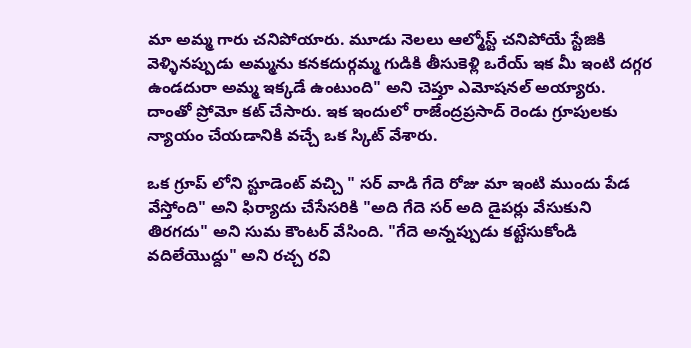మా అమ్మ గారు చనిపోయారు. మూడు నెలలు ఆల్మోస్ట్ చనిపోయే స్టేజికి వెళ్ళినప్పుడు అమ్మను కనకదుర్గమ్మ గుడికి తీసుకెళ్లి ఒరేయ్ ఇక మీ ఇంటి దగ్గర ఉండదురా అమ్మ ఇక్కడే ఉంటుంది" అని చెప్తూ ఎమోషనల్ అయ్యారు. దాంతో ప్రోమో కట్ చేసారు. ఇక ఇందులో రాజేంద్రప్రసాద్ రెండు గ్రూపులకు న్యాయం చేయడానికి వచ్చే ఒక స్కిట్ వేశారు.

ఒక గ్రూప్ లోని స్టూడెంట్ వచ్చి " సర్ వాడి గేదె రోజు మా ఇంటి ముందు పేడ వేస్తోంది" అని ఫిర్యాదు చేసేసరికి "అది గేదె సర్ అది డైపర్లు వేసుకుని తిరగదు" అని సుమ కౌంటర్ వేసింది. "గేదె అన్నప్పుడు కట్టేసుకోండి వదిలేయొద్దు" అని రచ్చ రవి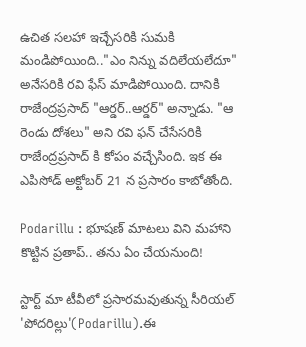ఉచిత సలహా ఇచ్చేసరికి సుమకి మండిపోయింది.."ఎం నిన్ను వదిలేయలేదూ" అనేసరికి రవి ఫేస్ మాడిపోయింది. దానికి రాజేంద్రప్రసాద్ "ఆర్డర్..ఆర్డర్" అన్నాడు. "ఆ రెండు దోశలు" అని రవి ఫన్ చేసేసరికి రాజేంద్రప్రసాద్ కి కోపం వచ్చేసింది. ఇక ఈ ఎపిసోడ్ అక్టోబర్ 21 న ప్రసారం కాబోతోంది.

Podarillu : భూషణ్ మాటలు విని మహాని కొట్టిన ప్రతాప్.. తను ఏం చేయనుంది!

స్టార్ట్ మా టీవీలో ప్రసారమవుతున్న సీరియల్ 'పోదరిల్లు'(Podarillu).ఈ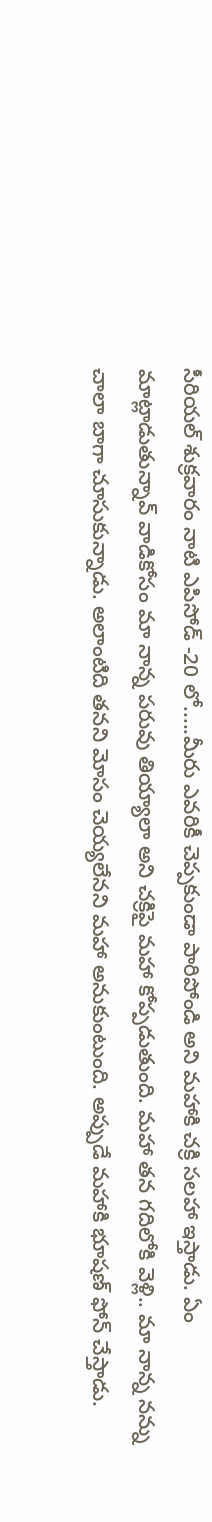సీరియల్ శుక్రవారం నాటి ఎపిసోడ్ -20 లో.....మీరు ఎవరికీ చెప్పకుండా పారిపోండి అని మహాకి చక్రి సలహా ఇస్తాడు. ఏం మాట్లాడుతున్నావ్ వాడికోసం మా నాన్న పరువు తియ్యాలా అని చక్రిపై మహా కోప్పడుతుంది. మహా తన గదిలోకి వెళ్లి.. మా నాన్న నన్ను చాలా బాగా చూసుకున్నాడు. అలాంటిది తనని మోసం చెయ్యలేనని మహా అనుకుంటుంది. అప్పుడే మహాకి భూషణ్ ఫోన్ చేస్తాడు.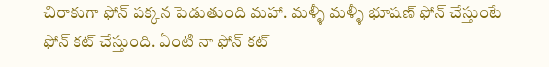చిరాకుగా ఫోన్ పక్కన పెడుతుంది మహా. మళ్ళీ మళ్ళీ భూషణ్ ఫోన్ చేస్తుంటే ఫోన్ కట్ చేస్తుంది. ఏంటి నా ఫోన్ కట్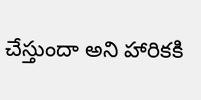చేస్తుందా అని హారికకి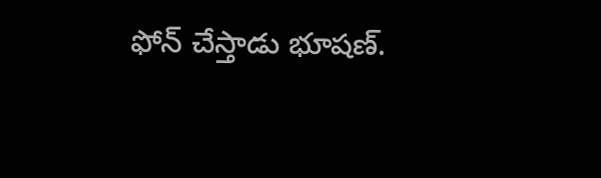ఫోన్ చేస్తాడు భూషణ్.